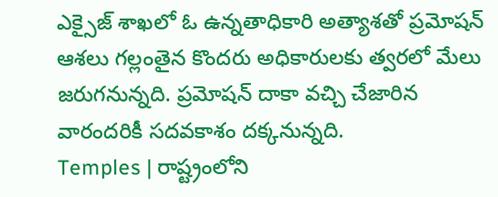ఎక్సైజ్ శాఖలో ఓ ఉన్నతాధికారి అత్యాశతో ప్రమోషన్ ఆశలు గల్లంతైన కొందరు అధికారులకు త్వరలో మేలు జరుగనున్నది. ప్రమోషన్ దాకా వచ్చి చేజారిన వారందరికీ సదవకాశం దక్కనున్నది.
Temples | రాష్ట్రంలోని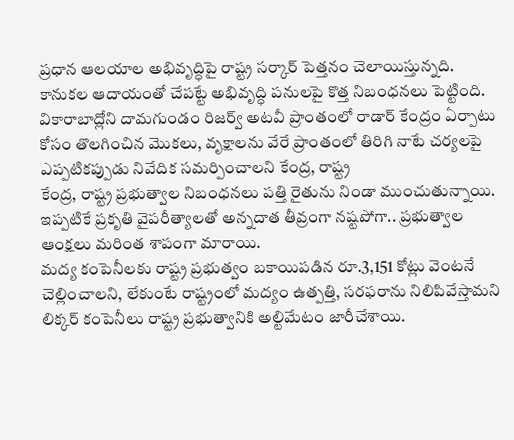ప్రధాన ఆలయాల అభివృద్ధిపై రాష్ట్ర సర్కార్ పెత్తనం చెలాయిస్తున్నది. కానుకల ఆదాయంతో చేపట్టే అభివృద్ధి పనులపై కొత్త నిబంధనలు పెట్టింది.
వికారాబాద్లోని దామగుండం రిజర్వ్ అటవీ ప్రాంతంలో రాడార్ కేంద్రం ఏర్పాటు కోసం తొలగించిన మొకలు, వృక్షాలను వేరే ప్రాంతంలో తిరిగి నాటే చర్యలపై ఎప్పటికప్పుడు నివేదిక సమర్పించాలని కేంద్ర, రాష్ట్ర
కేంద్ర, రాష్ట్ర ప్రభుత్వాల నిబంధనలు పత్తి రైతును నిండా ముంచుతున్నాయి. ఇప్పటికే ప్రకృతి వైపరీత్యాలతో అన్నదాత తీవ్రంగా నష్టపోగా.. ప్రభుత్వాల ఆంక్షలు మరింత శాపంగా మారాయి.
మద్య కంపెనీలకు రాష్ట్ర ప్రభుత్వం బకాయిపడిన రూ.3,151 కోట్లు వెంటనే చెల్లించాలని, లేకుంటే రాష్ట్రంలో మద్యం ఉత్పత్తి, సరఫరాను నిలిపివేస్తామని లిక్కర్ కంపెనీలు రాష్ట్ర ప్రభుత్వానికి అల్టిమేటం జారీచేశాయి.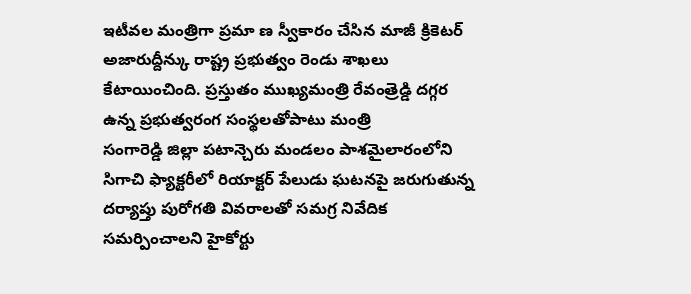ఇటీవల మంత్రిగా ప్రమా ణ స్వీకారం చేసిన మాజీ క్రికెటర్ అజారుద్దీన్కు రాష్ట్ర ప్రభుత్వం రెండు శాఖలు కేటాయించింది. ప్రస్తుతం ముఖ్యమంత్రి రేవంత్రెడ్డి దగ్గర ఉన్న ప్రభుత్వరంగ సంస్థలతోపాటు మంత్రి
సంగారెడ్డి జిల్లా పటాన్చెరు మండలం పాశమైలారంలోని సిగాచి ఫ్యాక్టరీలో రియాక్టర్ పేలుడు ఘటనపై జరుగుతున్న దర్యాప్తు పురోగతి వివరాలతో సమగ్ర నివేదిక సమర్పించాలని హైకోర్టు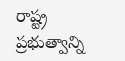రాష్ట్ర ప్రభుత్వాన్ని